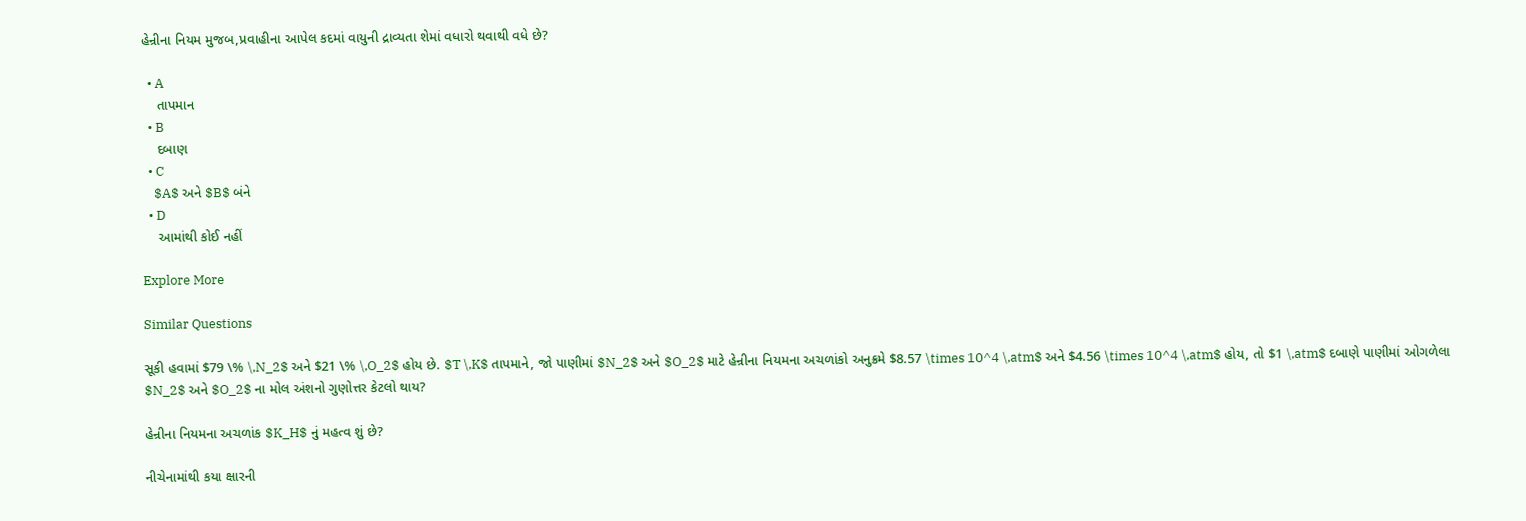હેન્રીના નિયમ મુજબ,પ્રવાહીના આપેલ કદમાં વાયુની દ્રાવ્યતા શેમાં વધારો થવાથી વધે છે?

  • A
    તાપમાન
  • B
    દબાણ
  • C
    $A$ અને $B$ બંને
  • D
    આમાંથી કોઈ નહીં

Explore More

Similar Questions

સૂકી હવામાં $79 \% \,N_2$ અને $21 \% \,O_2$ હોય છે. $T \,K$ તાપમાને, જો પાણીમાં $N_2$ અને $O_2$ માટે હેન્રીના નિયમના અચળાંકો અનુક્રમે $8.57 \times 10^4 \,atm$ અને $4.56 \times 10^4 \,atm$ હોય, તો $1 \,atm$ દબાણે પાણીમાં ઓગળેલા $N_2$ અને $O_2$ ના મોલ અંશનો ગુણોત્તર કેટલો થાય?

હેન્રીના નિયમના અચળાંક $K_H$ નું મહત્વ શું છે?

નીચેનામાંથી કયા ક્ષારની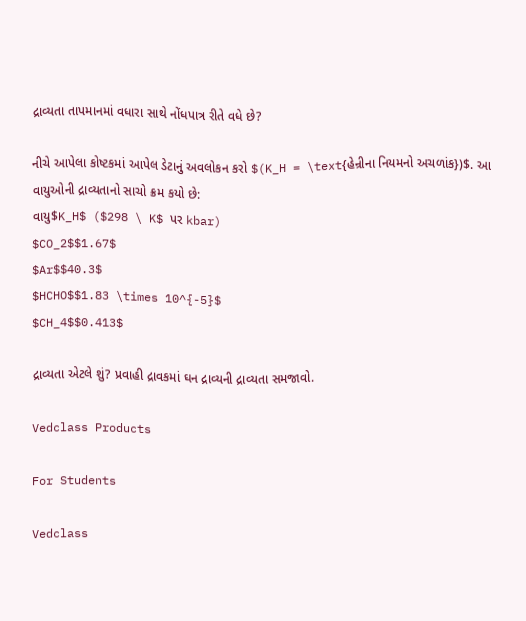દ્રાવ્યતા તાપમાનમાં વધારા સાથે નોંધપાત્ર રીતે વધે છે?

નીચે આપેલા કોષ્ટકમાં આપેલ ડેટાનું અવલોકન કરો $(K_H = \text{હેન્રીના નિયમનો અચળાંક})$. આ વાયુઓની દ્રાવ્યતાનો સાચો ક્રમ કયો છે:
વાયુ$K_H$ ($298 \ K$ પર kbar)
$CO_2$$1.67$
$Ar$$40.3$
$HCHO$$1.83 \times 10^{-5}$
$CH_4$$0.413$

દ્રાવ્યતા એટલે શું? પ્રવાહી દ્રાવકમાં ઘન દ્રાવ્યની દ્રાવ્યતા સમજાવો.

Vedclass Products

For Students

Vedclass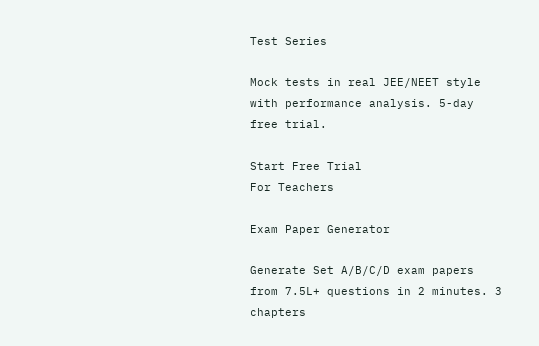Test Series

Mock tests in real JEE/NEET style with performance analysis. 5-day free trial.

Start Free Trial
For Teachers

Exam Paper Generator

Generate Set A/B/C/D exam papers from 7.5L+ questions in 2 minutes. 3 chapters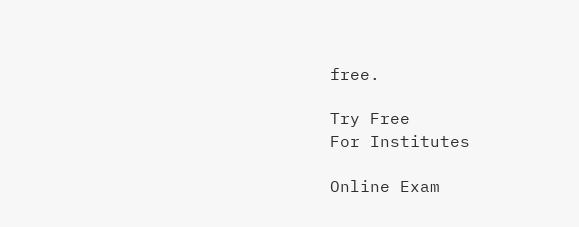free.

Try Free
For Institutes

Online Exam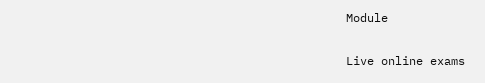Module

Live online exams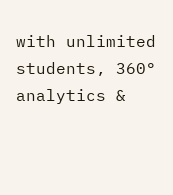with unlimited students, 360° analytics &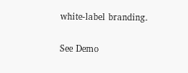white-label branding.

See Demo